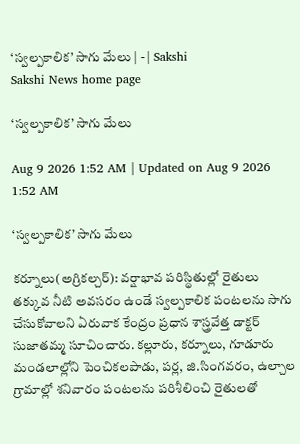‘స్వల్పకాలిక’ సాగు మేలు | - | Sakshi
Sakshi News home page

‘స్వల్పకాలిక’ సాగు మేలు

Aug 9 2026 1:52 AM | Updated on Aug 9 2026 1:52 AM

‘స్వల్పకాలిక’ సాగు మేలు

కర్నూలు(అగ్రికల్చర్‌): వర్షాభావ పరిస్థితుల్లో రైతులు తక్కువ నీటి అవసరం ఉండే స్వల్పకాలిక పంటలను సాగు చేసుకోవాలని ఏరువాక కేంద్రం ప్రధాన శాస్త్రవేత్త డాక్టర్‌ సుజాతమ్మ సూచించారు. కల్లూరు, కర్నూలు, గూడూరు మండలాల్లోని పెంచికలపాడు, పర్ల, జి.సింగవరం, ఉల్చాల గ్రామాల్లో శనివారం పంటలను పరిశీలించి రైతులతో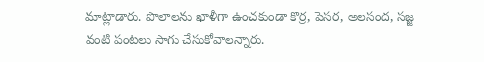మాట్లాడారు. పొలాలను ఖాళీగా ఉంచకుండా కొర్ర, పెసర, అలసంద, సజ్జ వంటి పంటలు సాగు చేసుకోవాలన్నారు.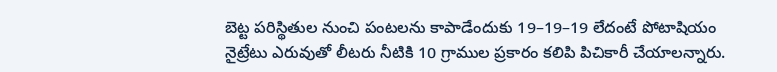బెట్ట పరిస్థితుల నుంచి పంటలను కాపాడేందుకు 19–19–19 లేదంటే పోటాషియం నైట్రేటు ఎరువుతో లీటరు నీటికి 10 గ్రాముల ప్రకారం కలిపి పిచికారీ చేయాలన్నారు.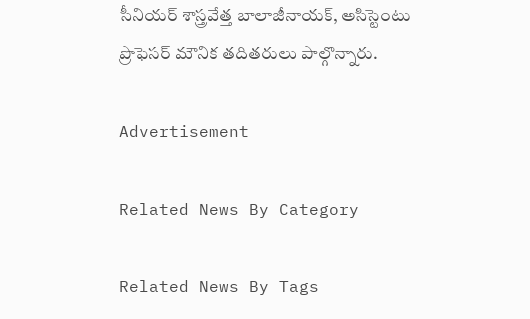సీనియర్‌ శాస్త్రవేత్త బాలాజీనాయక్‌, అసిస్టెంటు ప్రొఫెసర్‌ మౌనిక తదితరులు పాల్గొన్నారు.

Advertisement

Related News By Category

Related News By Tags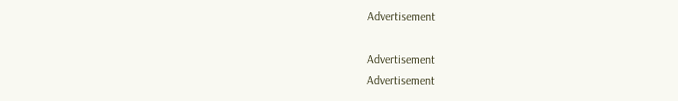Advertisement

Advertisement
Advertisement